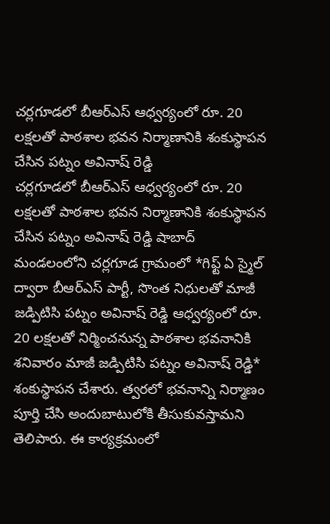చర్లగూడలో బీఆర్ఎస్ ఆధ్వర్యంలో రూ. 20 లక్షలతో పాఠశాల భవన నిర్మాణానికి శంకుస్థాపన చేసిన పట్నం అవినాష్ రెడ్డి
చర్లగూడలో బీఆర్ఎస్ ఆధ్వర్యంలో రూ. 20 లక్షలతో పాఠశాల భవన నిర్మాణానికి శంకుస్థాపన చేసిన పట్నం అవినాష్ రెడ్డి షాబాద్ మండలంలోని చర్లగూడ గ్రామంలో *గిఫ్ట్ ఏ స్మైల్ ద్వారా బీఆర్ఎస్ పార్టీ, సొంత నిధులతో మాజీ జడ్పిటిసి పట్నం అవినాష్ రెడ్డి ఆధ్వర్యంలో రూ. 20 లక్షలతో నిర్మించనున్న పాఠశాల భవనానికి శనివారం మాజీ జడ్పిటిసి పట్నం అవినాష్ రెడ్డి* శంకుస్థాపన చేశారు. త్వరలో భవనాన్ని నిర్మాణం పూర్తి చేసి అందుబాటులోకి తీసుకువస్తామని తెలిపారు. ఈ కార్యక్రమంలో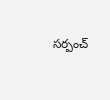సర్పంచ్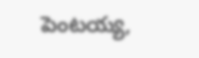పెంటయ్య,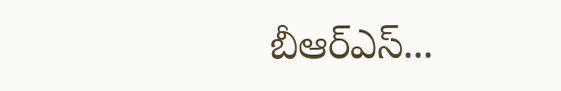బీఆర్ఎస్...